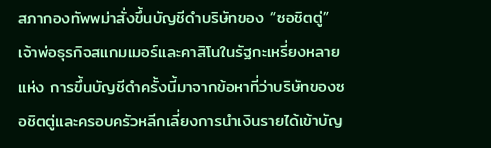สภากองทัพพม่าสั่งขึ้นบัญชีดำบริษัทของ “ซอชิตตู่” เจ้าพ่อธุรกิจสแกมเมอร์และคาสิโนในรัฐกะเหรี่ยงหลายแห่ง การขึ้นบัญชีดำครั้งนี้มาจากข้อหาที่ว่าบริษัทของซอชิตตู่และครอบครัวหลีกเลี่ยงการนำเงินรายได้เข้าบัญ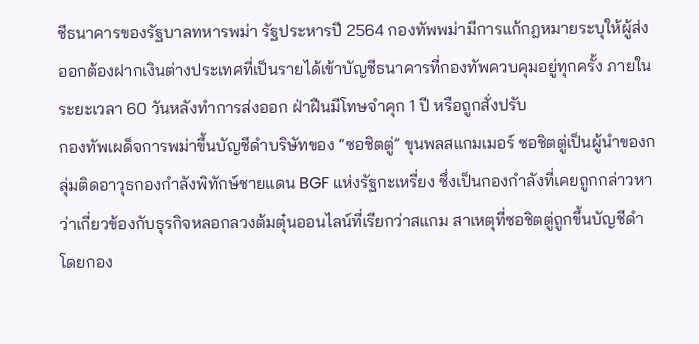ชีธนาคารของรัฐบาลทหารพม่า รัฐประหารปี 2564 กองทัพพม่ามีการแก้กฎหมายระบุให้ผู้ส่งออกต้องฝากเงินต่างประเทศที่เป็นรายได้เข้าบัญชีธนาคารที่กองทัพควบคุมอยู่ทุกครั้ง ภายในระยะเวลา 60 วันหลังทำการส่งออก ฝ่าฝืนมีโทษจำคุก 1 ปี หรือถูกสั่งปรับ
กองทัพเผด็จการพม่าขึ้นบัญชีดำบริษัทของ “ซอชิตตู่” ขุนพลสแกมเมอร์ ซอชิตตู่เป็นผู้นำของกลุ่มติดอาวุธกองกำลังพิทักษ์ชายแดน BGF แห่งรัฐกะเหรี่ยง ซึ่งเป็นกองกำลังที่เคยถูกกล่าวหาว่าเกี่ยวข้องกับธุรกิจหลอกลวงต้มตุ๋นออนไลน์ที่เรียกว่าสแกม สาเหตุที่ซอชิตตู่ถูกขึ้นบัญชีดำโดยกอง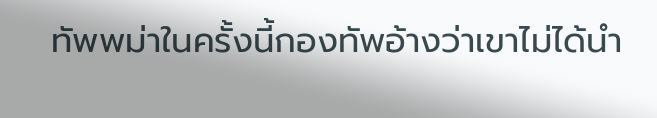ทัพพม่าในครั้งนี้กองทัพอ้างว่าเขาไม่ได้นำ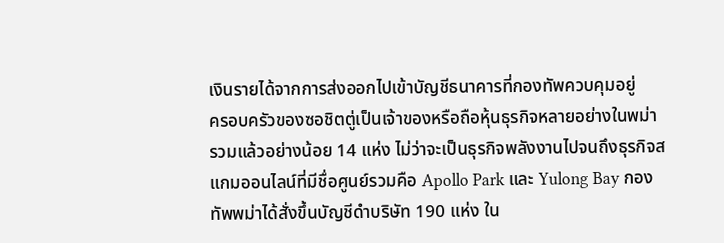เงินรายได้จากการส่งออกไปเข้าบัญชีธนาคารที่กองทัพควบคุมอยู่
ครอบครัวของซอชิตตู่เป็นเจ้าของหรือถือหุ้นธุรกิจหลายอย่างในพม่า รวมแล้วอย่างน้อย 14 แห่ง ไม่ว่าจะเป็นธุรกิจพลังงานไปจนถึงธุรกิจสแกมออนไลน์ที่มีชื่อศูนย์รวมคือ Apollo Park และ Yulong Bay กองทัพพม่าได้สั่งขึ้นบัญชีดำบริษัท 190 แห่ง ใน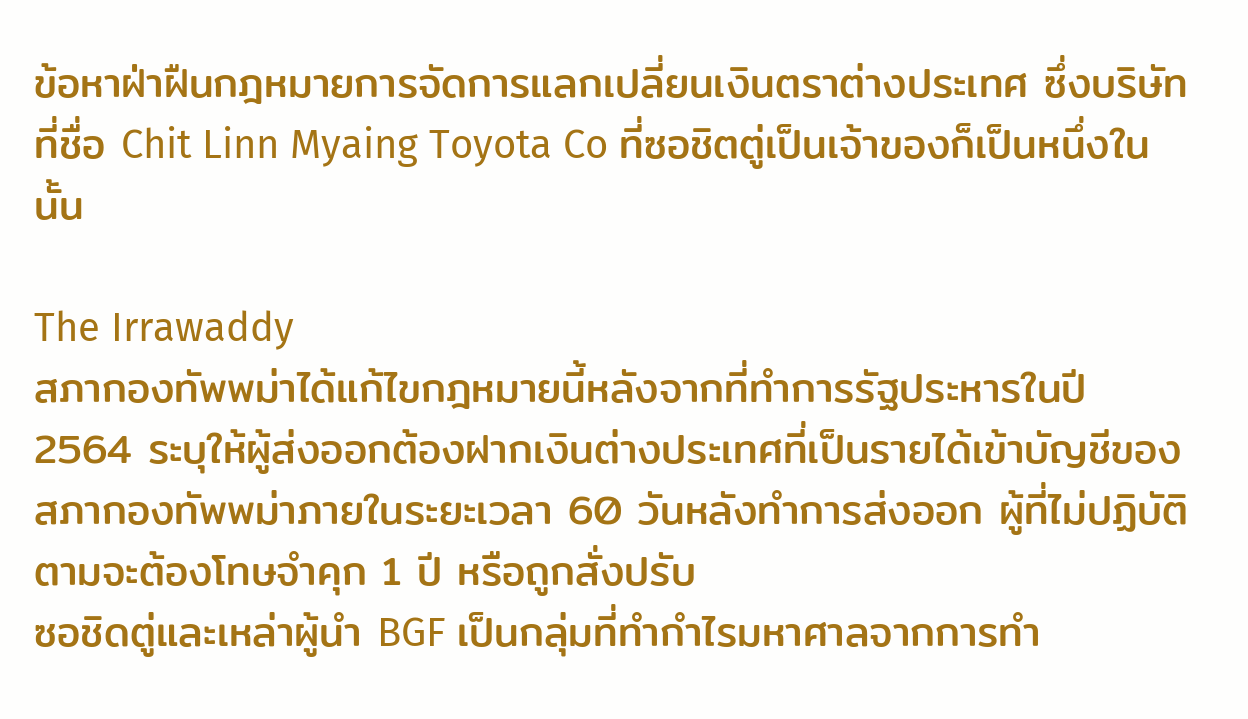ข้อหาฝ่าฝืนกฎหมายการจัดการแลกเปลี่ยนเงินตราต่างประเทศ ซึ่งบริษัทที่ชื่อ Chit Linn Myaing Toyota Co ที่ซอชิตตู่เป็นเจ้าของก็เป็นหนึ่งในนั้น

The Irrawaddy
สภากองทัพพม่าได้แก้ไขกฎหมายนี้หลังจากที่ทำการรัฐประหารในปี 2564 ระบุให้ผู้ส่งออกต้องฝากเงินต่างประเทศที่เป็นรายได้เข้าบัญชีของสภากองทัพพม่าภายในระยะเวลา 60 วันหลังทำการส่งออก ผู้ที่ไม่ปฏิบัติตามจะต้องโทษจำคุก 1 ปี หรือถูกสั่งปรับ
ซอชิดตู่และเหล่าผู้นำ BGF เป็นกลุ่มที่ทำกำไรมหาศาลจากการทำ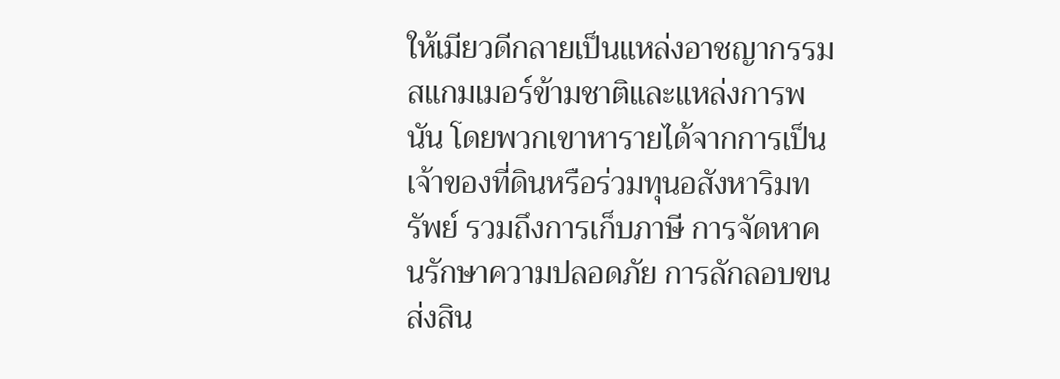ให้เมียวดีกลายเป็นแหล่งอาชญากรรมสแกมเมอร์ข้ามชาติและแหล่งการพนัน โดยพวกเขาหารายได้จากการเป็นเจ้าของที่ดินหรือร่วมทุนอสังหาริมทรัพย์ รวมถึงการเก็บภาษี การจัดหาคนรักษาความปลอดภัย การลักลอบขนส่งสิน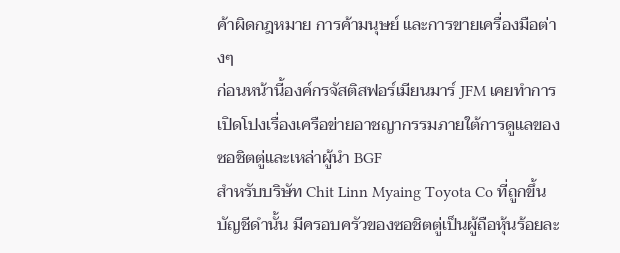ค้าผิดกฎหมาย การค้ามนุษย์ และการขายเครื่องมือต่างๆ
ก่อนหน้านี้องค์กรจัสติสฟอร์เมียนมาร์ JFM เคยทำการเปิดโปงเรื่องเครือข่ายอาชญากรรมภายใต้การดูแลของซอชิตตู่และเหล่าผู้นำ BGF
สำหรับบริษัท Chit Linn Myaing Toyota Co ที่ถูกขึ้นบัญชีดำนั้น มีครอบครัวของซอชิตตู่เป็นผู้ถือหุ้นร้อยละ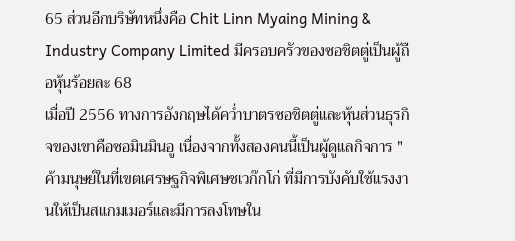65 ส่วนอีกบริษัทหนึ่งคือ Chit Linn Myaing Mining & Industry Company Limited มีครอบครัวของซอชิตตู่เป็นผู้ถือหุ้นร้อยละ 68
เมื่อปี 2556 ทางการอังกฤษได้คว่ำบาตรซอชิตตู่และหุ้นส่วนธุรกิจของเขาคือซอมินมินอู เนื่องจากทั้งสองคนนี้เป็นผู้ดูแลกิจการ "ค้ามนุษย์ในที่เขตเศรษฐกิจพิเศษชเวก๊กโก่ ที่มีการบังคับใช้แรงงานให้เป็นสแกมเมอร์และมีการลงโทษใน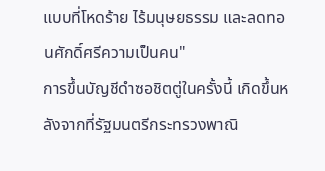แบบที่โหดร้าย ไร้มนุษยธรรม และลดทอนศักดิ์ศรีความเป็นคน"
การขึ้นบัญชีดำซอชิตตู่ในครั้งนี้ เกิดขึ้นหลังจากที่รัฐมนตรีกระทรวงพาณิ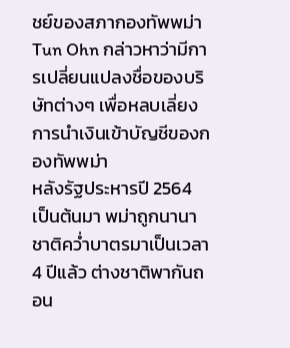ชย์ของสภากองทัพพม่า Tun Ohn กล่าวหาว่ามีการเปลี่ยนแปลงชื่อของบริษัทต่างๆ เพื่อหลบเลี่ยงการนำเงินเข้าบัญชีของกองทัพพม่า
หลังรัฐประหารปี 2564 เป็นต้นมา พม่าถูกนานาชาติคว่ำบาตรมาเป็นเวลา 4 ปีแล้ว ต่างชาติพากันถอน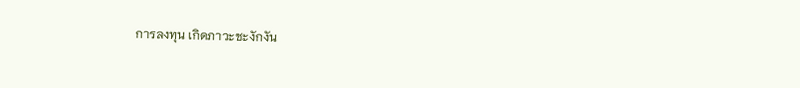การลงทุน เกิดภาวะชะงักงัน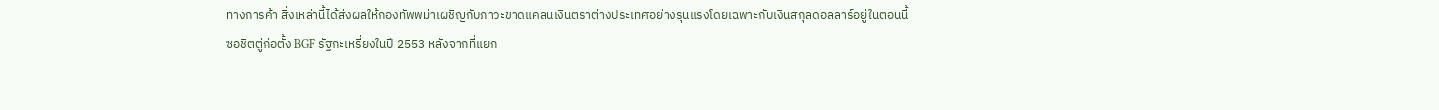ทางการค้า สิ่งเหล่านี้ได้ส่งผลให้กองทัพพม่าเผชิญกับภาวะขาดแคลนเงินตราต่างประเทศอย่างรุนแรงโดยเฉพาะกับเงินสกุลดอลลาร์อยู่ในตอนนี้
ซอชิตตู่ก่อตั้ง BGF รัฐกะเหรี่ยงในปี 2553 หลังจากที่แยก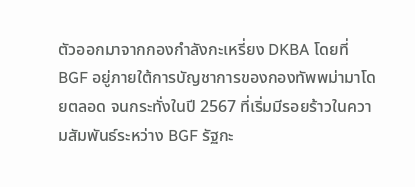ตัวออกมาจากกองกำลังกะเหรี่ยง DKBA โดยที่ BGF อยู่ภายใต้การบัญชาการของกองทัพพม่ามาโดยตลอด จนกระทั่งในปี 2567 ที่เริ่มมีรอยร้าวในความสัมพันธ์ระหว่าง BGF รัฐกะ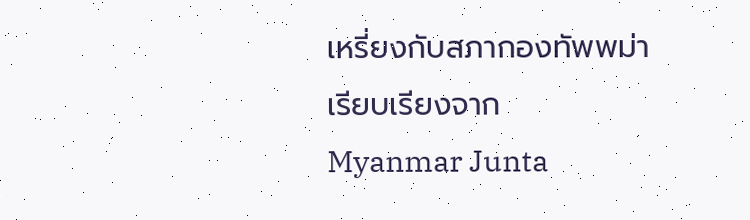เหรี่ยงกับสภากองทัพพม่า
เรียบเรียงจาก
Myanmar Junta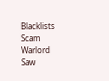Blacklists Scam Warlord Saw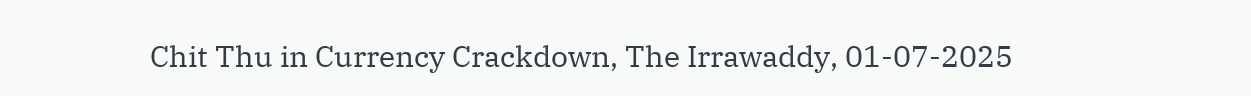Chit Thu in Currency Crackdown, The Irrawaddy, 01-07-2025